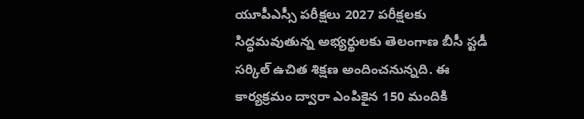యూపీఎస్సీ పరీక్షలు 2027 పరీక్షలకు సిద్ధమవుతున్న అభ్యర్థులకు తెలంగాణ బీసీ స్టడీ సర్కిల్ ఉచిత శిక్షణ అందించనున్నది. ఈ కార్యక్రమం ద్వారా ఎంపికైన 150 మందికి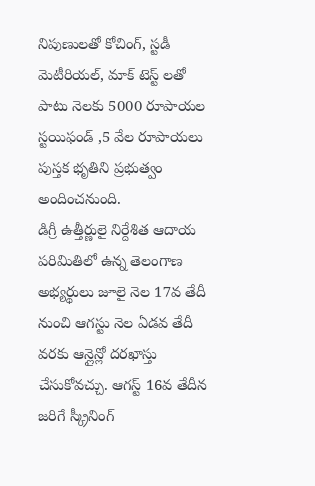నిపుణులతో కోచింగ్, స్టడీ మెటీరియల్, మాక్ టెస్ట్ లతో పాటు నెలకు 5000 రూపాయల స్టయిఫండ్ ,5 వేల రూపాయలు పుస్తక భృతిని ప్రభుత్వం అందించనుంది.
డిగ్రీ ఉత్తీర్ణులై నిర్దేశిత ఆదాయ పరిమితిలో ఉన్న తెలంగాణ అభ్యర్థులు జూలై నెల 17వ తేదీ నుంచి ఆగస్టు నెల ఏడవ తేదీ వరకు ఆన్లైన్లో దరఖాస్తు చేసుకోవచ్చు. ఆగస్ట్ 16వ తేదీన జరిగే స్క్రీనింగ్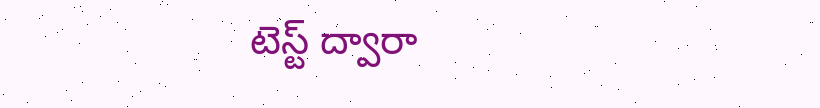టెస్ట్ ద్వారా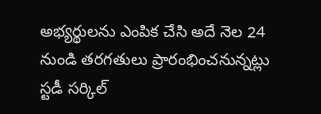అభ్యర్థులను ఎంపిక చేసి అదే నెల 24 నుండి తరగతులు ప్రారంభించనున్నట్లు స్టడీ సర్కిల్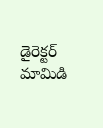డైరెక్టర్ మామిడి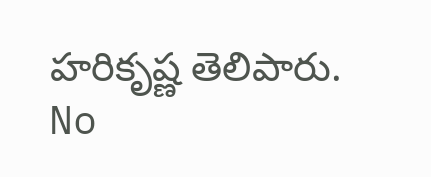హరికృష్ణ తెలిపారు.
No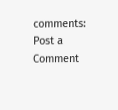comments:
Post a Comment